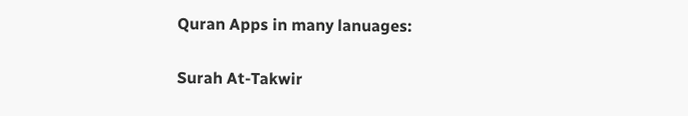Quran Apps in many lanuages:

Surah At-Takwir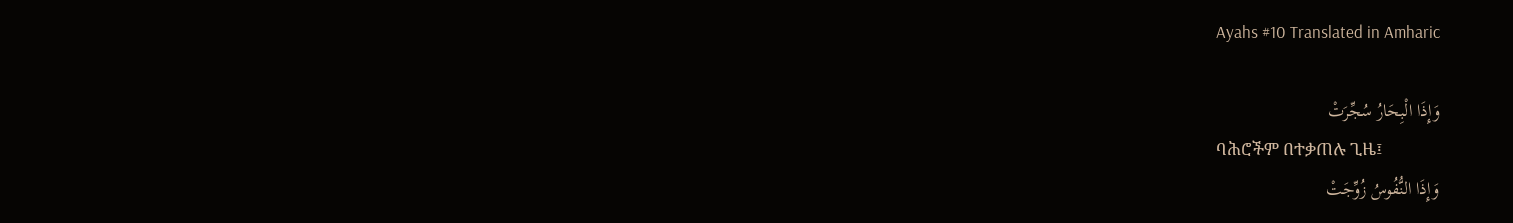Ayahs #10 Translated in Amharic

وَإِذَا الْبِحَارُ سُجِّرَتْ
ባሕሮችም በተቃጠሉ ጊዜ፤
وَإِذَا النُّفُوسُ زُوِّجَتْ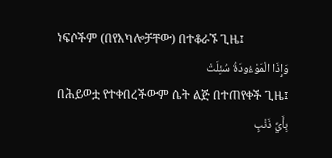ነፍሶችም (በየአካሎቻቸው) በተቆራኙ ጊዜ፤
وَإِذَا الْمَوْءُودَةُ سُئِلَتْ
በሕይወቷ የተቀበረችውም ሴት ልጅ በተጠየቀች ጊዜ፤
بِأَيِّ ذَنْبٍ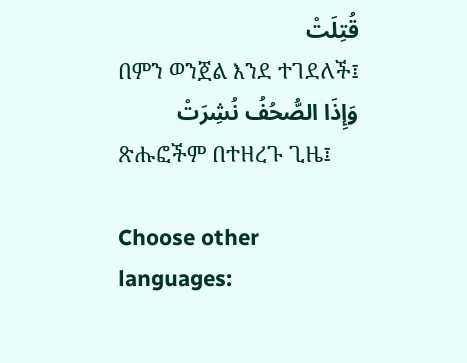قُتِلَتْ
በምን ወንጀል እንደ ተገደለች፤
وَإِذَا الصُّحُفُ نُشِرَتْ
ጽሑፎችም በተዘረጉ ጊዜ፤

Choose other languages: